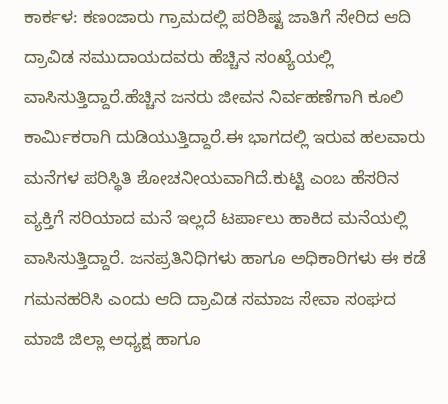ಕಾರ್ಕಳ: ಕಣಂಜಾರು ಗ್ರಾಮದಲ್ಲಿ ಪರಿಶಿಷ್ಟ ಜಾತಿಗೆ ಸೇರಿದ ಆದಿ ದ್ರಾವಿಡ ಸಮುದಾಯದವರು ಹೆಚ್ಚಿನ ಸಂಖ್ಯೆಯಲ್ಲಿ ವಾಸಿಸುತ್ತಿದ್ದಾರೆ.ಹೆಚ್ಚಿನ ಜನರು ಜೀವನ ನಿರ್ವಹಣೆಗಾಗಿ ಕೂಲಿ ಕಾರ್ಮಿಕರಾಗಿ ದುಡಿಯುತ್ತಿದ್ದಾರೆ.ಈ ಭಾಗದಲ್ಲಿ ಇರುವ ಹಲವಾರು ಮನೆಗಳ ಪರಿಸ್ಥಿತಿ ಶೋಚನೀಯವಾಗಿದೆ.ಕುಟ್ಟಿ ಎಂಬ ಹೆಸರಿನ ವ್ಯಕ್ತಿಗೆ ಸರಿಯಾದ ಮನೆ ಇಲ್ಲದೆ ಟರ್ಪಾಲು ಹಾಕಿದ ಮನೆಯಲ್ಲಿ ವಾಸಿಸುತ್ತಿದ್ದಾರೆ. ಜನಪ್ರತಿನಿಧಿಗಳು ಹಾಗೂ ಅಧಿಕಾರಿಗಳು ಈ ಕಡೆ ಗಮನಹರಿಸಿ ಎಂದು ಆದಿ ದ್ರಾವಿಡ ಸಮಾಜ ಸೇವಾ ಸಂಘದ ಮಾಜಿ ಜಿಲ್ಲಾ ಅಧ್ಯಕ್ಷ ಹಾಗೂ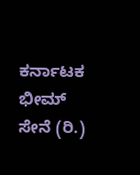ಕರ್ನಾಟಕ ಭೀಮ್ ಸೇನೆ (ರಿ.)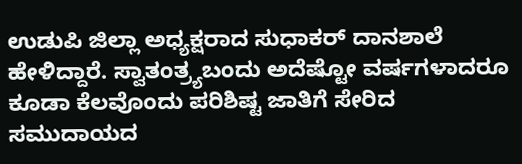ಉಡುಪಿ ಜಿಲ್ಲಾ ಅಧ್ಯಕ್ಷರಾದ ಸುಧಾಕರ್ ದಾನಶಾಲೆ ಹೇಳಿದ್ದಾರೆ. ಸ್ವಾತಂತ್ರ್ಯಬಂದು ಅದೆಷ್ಟೋ ವರ್ಷಗಳಾದರೂ ಕೂಡಾ ಕೆಲವೊಂದು ಪರಿಶಿಷ್ಟ ಜಾತಿಗೆ ಸೇರಿದ ಸಮುದಾಯದ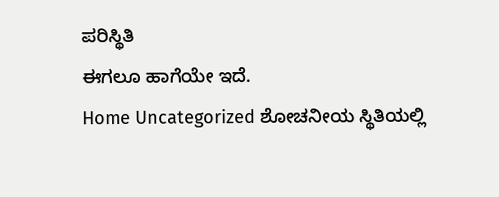ಪರಿಸ್ಥಿತಿ
ಈಗಲೂ ಹಾಗೆಯೇ ಇದೆ.
Home Uncategorized ಶೋಚನೀಯ ಸ್ಥಿತಿಯಲ್ಲಿ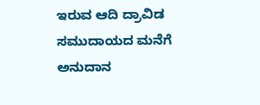ಇರುವ ಆದಿ ದ್ರಾವಿಡ ಸಮುದಾಯದ ಮನೆಗೆ ಅನುದಾನ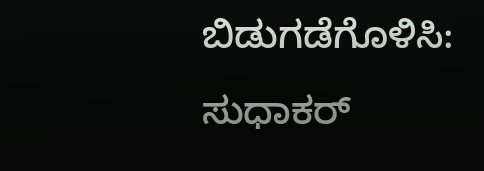ಬಿಡುಗಡೆಗೊಳಿಸಿ: ಸುಧಾಕರ್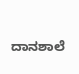ದಾನಶಾಲೆ